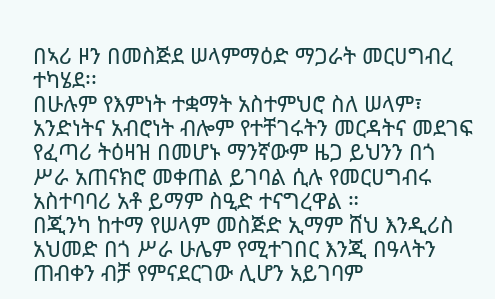በኣሪ ዞን በመስጅደ ሠላምማዕድ ማጋራት መርሀግብረ ተካሄደ፡፡
በሁሉም የእምነት ተቋማት አስተምህሮ ስለ ሠላም፣ አንድነትና አብሮነት ብሎም የተቸገሩትን መርዳትና መደገፍ የፈጣሪ ትዕዛዝ በመሆኑ ማንኛውም ዜጋ ይህንን በጎ ሥራ አጠናክሮ መቀጠል ይገባል ሲሉ የመርሀግብሩ አስተባባሪ አቶ ይማም ስዒድ ተናግረዋል ።
በጂንካ ከተማ የሠላም መስጅድ ኢማም ሸህ እንዲሪስ አህመድ በጎ ሥራ ሁሌም የሚተገበር እንጂ በዓላትን ጠብቀን ብቻ የምናደርገው ሊሆን አይገባም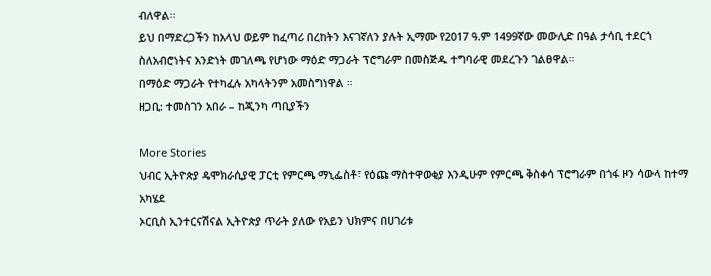ብለዋል፡፡
ይህ በማድረጋችን ከአላህ ወይም ከፈጣሪ በረከትን እናገኛለን ያሉት ኢማሙ የ2017 ዓ.ም 1499ኛው መውሊድ በዓል ታሳቢ ተደርጎ ስለአብሮነትና አንድነት መገለጫ የሆነው ማዕድ ማጋራት ፕሮግራም በመስጅዱ ተግባራዊ መደረጉን ገልፀዋል።
በማዕድ ማጋራት የተካፈሉ አካላትንም አመስግነዋል ።
ዘጋቢ: ተመስገን አበራ – ከጂንካ ጣቢያችን

More Stories
ህብር ኢትዮጵያ ዴሞክራሲያዊ ፓርቲ የምርጫ ማኒፌስቶ፣ የዕጩ ማስተዋወቂያ እንዲሁም የምርጫ ቅስቀሳ ፕሮግራም በጎፋ ዞን ሳውላ ከተማ አካሄደ
ኦርቢስ ኢንተርናሽናል ኢትዮጵያ ጥራት ያለው የአይን ህክምና በሀገሪቱ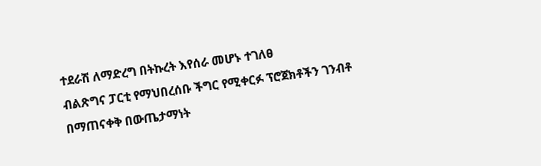ተደራሽ ለማድረግ በትኩረት እየሰራ መሆኑ ተገለፀ
ብልጽግና ፓርቲ የማህበረሰቡ ችግር የሚቀርፉ ፕሮጀክቶችን ገንብቶ በማጠናቀቅ በውጤታማነት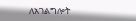ለአገልግሎት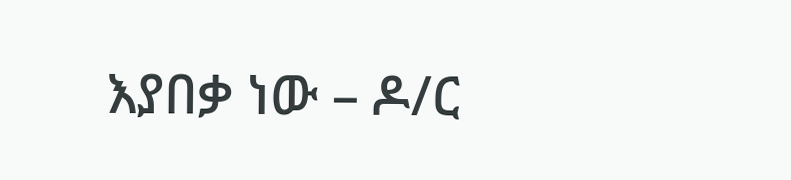እያበቃ ነው – ዶ/ር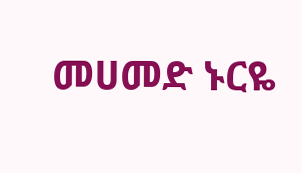መሀመድ ኑርዬ